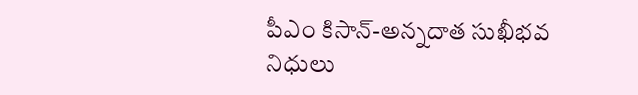పీఎం కిసాన్-అన్నదాత సుఖీభవ నిధులు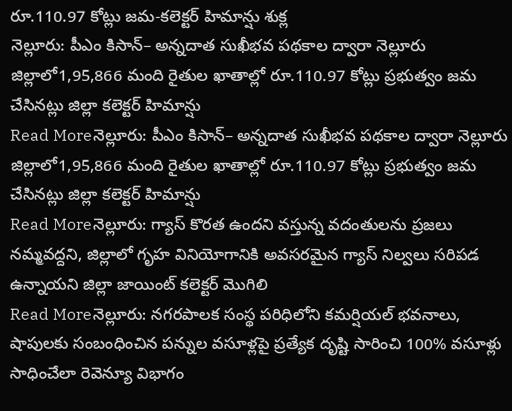రూ.110.97 కోట్లు జమ-కలెక్టర్ హిమాన్షు శుక్ల
నెల్లూరు: పీఎం కిసాన్– అన్నదాత సుఖీభవ పథకాల ద్వారా నెల్లూరు జిల్లాలో1,95,866 మంది రైతుల ఖాతాల్లో రూ.110.97 కోట్లు ప్రభుత్వం జమ చేసినట్లు జిల్లా కలెక్టర్ హిమాన్షు
Read Moreనెల్లూరు: పీఎం కిసాన్– అన్నదాత సుఖీభవ పథకాల ద్వారా నెల్లూరు జిల్లాలో1,95,866 మంది రైతుల ఖాతాల్లో రూ.110.97 కోట్లు ప్రభుత్వం జమ చేసినట్లు జిల్లా కలెక్టర్ హిమాన్షు
Read Moreనెల్లూరు: గ్యాస్ కొరత ఉందని వస్తున్న వదంతులను ప్రజలు నమ్మవద్దని, జిల్లాలో గృహ వినియోగానికి అవసరమైన గ్యాస్ నిల్వలు సరిపడ ఉన్నాయని జిల్లా జాయింట్ కలెక్టర్ మొగిలి
Read Moreనెల్లూరు: నగరపాలక సంస్థ పరిధిలోని కమర్షియల్ భవనాలు, షాపులకు సంబంధించిన పన్నుల వసూళ్లపై ప్రత్యేక దృష్టి సారించి 100% వసూళ్లు సాధించేలా రెవెన్యూ విభాగం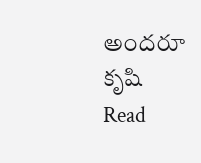అందరూ కృషి
Read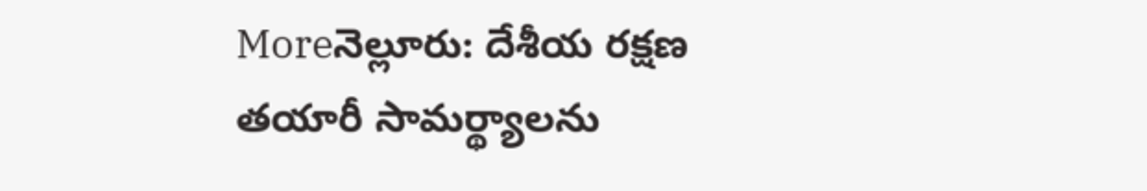Moreనెల్లూరు: దేశీయ రక్షణ తయారీ సామర్థ్యాలను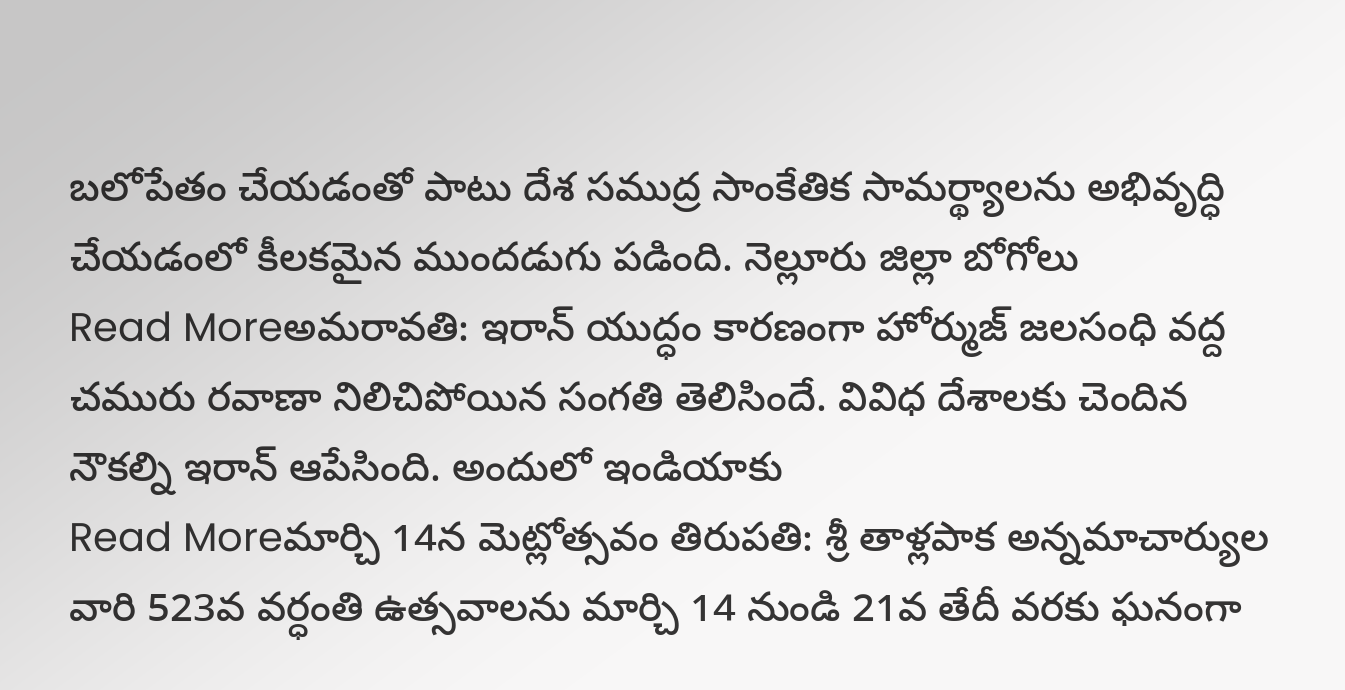బలోపేతం చేయడంతో పాటు దేశ సముద్ర సాంకేతిక సామర్థ్యాలను అభివృద్ధి చేయడంలో కీలకమైన ముందడుగు పడింది. నెల్లూరు జిల్లా బోగోలు
Read Moreఅమరావతి: ఇరాన్ యుద్ధం కారణంగా హోర్ముజ్ జలసంధి వద్ద చమురు రవాణా నిలిచిపోయిన సంగతి తెలిసిందే. వివిధ దేశాలకు చెందిన నౌకల్ని ఇరాన్ ఆపేసింది. అందులో ఇండియాకు
Read Moreమార్చి 14న మెట్లోత్సవం తిరుపతి: శ్రీ తాళ్లపాక అన్నమాచార్యుల వారి 523వ వర్ధంతి ఉత్సవాలను మార్చి 14 నుండి 21వ తేదీ వరకు ఘనంగా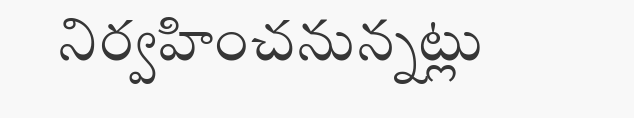నిర్వహించనున్నట్లు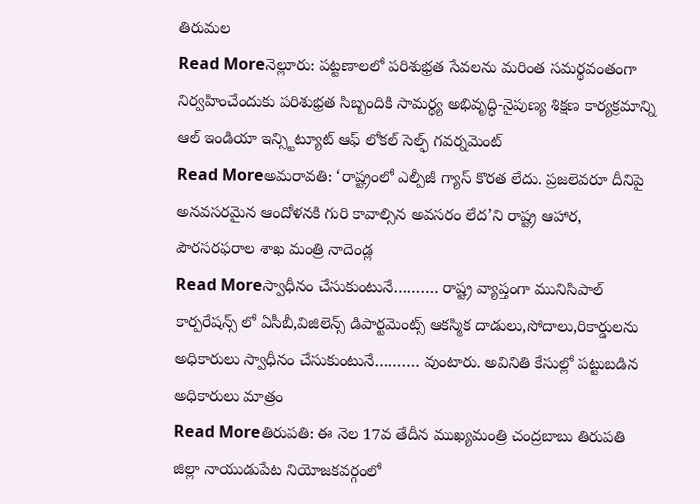తిరుమల
Read Moreనెల్లూరు: పట్టణాలలో పరిశుభ్రత సేవలను మరింత సమర్థవంతంగా నిర్వహించేందుకు పరిశుభ్రత సిబ్బందికి సామర్థ్య అభివృద్ధి-నైపుణ్య శిక్షణ కార్యక్రమాన్ని ఆల్ ఇండియా ఇన్స్టిట్యూట్ ఆఫ్ లోకల్ సెల్ఫ్ గవర్నమెంట్
Read Moreఅమరావతి: ‘రాష్ట్రంలో ఎల్పీజీ గ్యాస్ కొరత లేదు. ప్రజలెవరూ దీనిపై అనవసరమైన ఆందోళనకి గురి కావాల్సిన అవసరం లేద’ని రాష్ట్ర ఆహార, పౌరసరఫరాల శాఖ మంత్రి నాదెండ్ల
Read Moreస్వాధీనం చేసుకుంటునే………. రాష్ట్ర వ్యాప్తంగా మునిసిపాల్ కార్పరేషన్స్ లో ఏసీబీ,విజిలెన్స్ డిపార్టమెంట్స్ ఆకస్మిక దాడులు,సోదాలు,రికార్డులను అధికారులు స్వాధీనం చేసుకుంటునే………. వుంటారు. అవినితి కేసుల్లో పట్టుబడిన అధికారులు మాత్రం
Read Moreతిరుపతి: ఈ నెల 17వ తేదీన ముఖ్యమంత్రి చంద్రబాబు తిరుపతి జిల్లా నాయుడుపేట నియోజకవర్గంలో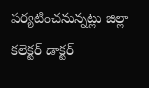పర్యటించనున్నట్లు జిల్లా కలెక్టర్ డాక్టర్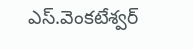ఎస్.వెంకటేశ్వర్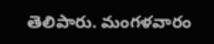తెలిపారు. మంగళవారం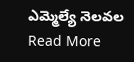ఎమ్మెల్యే నెలవల
Read More